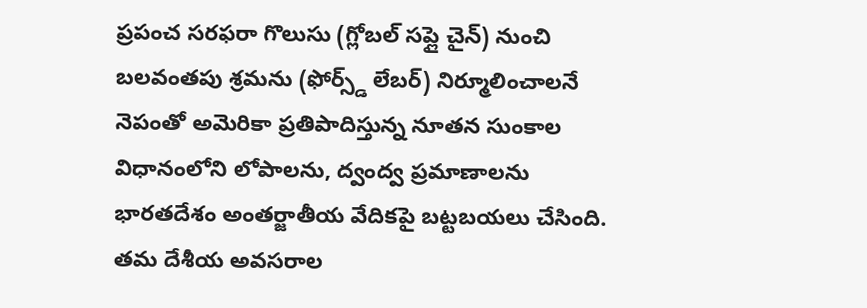ప్రపంచ సరఫరా గొలుసు (గ్లోబల్ సప్లై చైన్) నుంచి బలవంతపు శ్రమను (ఫోర్స్డ్ లేబర్) నిర్మూలించాలనే నెపంతో అమెరికా ప్రతిపాదిస్తున్న నూతన సుంకాల విధానంలోని లోపాలను, ద్వంద్వ ప్రమాణాలను భారతదేశం అంతర్జాతీయ వేదికపై బట్టబయలు చేసింది. తమ దేశీయ అవసరాల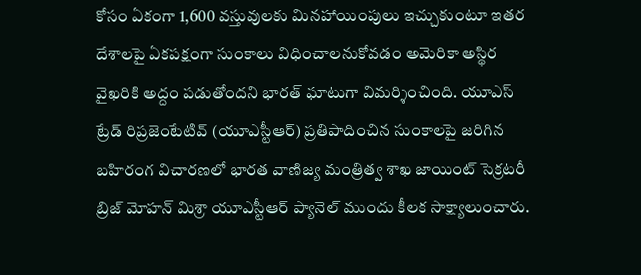కోసం ఏకంగా 1,600 వస్తువులకు మినహాయింపులు ఇచ్చుకుంటూ ఇతర దేశాలపై ఏకపక్షంగా సుంకాలు విధించాలనుకోవడం అమెరికా అస్థిర వైఖరికి అద్దం పడుతోందని భారత్ ఘాటుగా విమర్శించింది. యూఎస్ ట్రేడ్ రిప్రజెంటేటివ్ (యూఎస్టీఆర్) ప్రతిపాదించిన సుంకాలపై జరిగిన బహిరంగ విచారణలో భారత వాణిజ్య మంత్రిత్వ శాఖ జాయింట్ సెక్రటరీ బ్రిజ్ మోహన్ మిశ్రా యూఎస్టీఆర్ ప్యానెల్ ముందు కీలక సాక్ష్యాలుంచారు.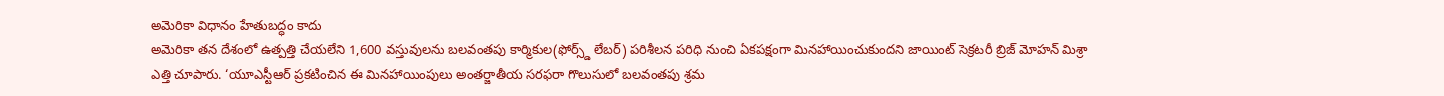అమెరికా విధానం హేతుబద్ధం కాదు
అమెరికా తన దేశంలో ఉత్పత్తి చేయలేని 1,600 వస్తువులను బలవంతపు కార్మికుల(ఫోర్స్డ్ లేబర్) పరిశీలన పరిధి నుంచి ఏకపక్షంగా మినహాయించుకుందని జాయింట్ సెక్రటరీ బ్రిజ్ మోహన్ మిశ్రా ఎత్తి చూపారు. ‘యూఎస్టీఆర్ ప్రకటించిన ఈ మినహాయింపులు అంతర్జాతీయ సరఫరా గొలుసులో బలవంతపు శ్రమ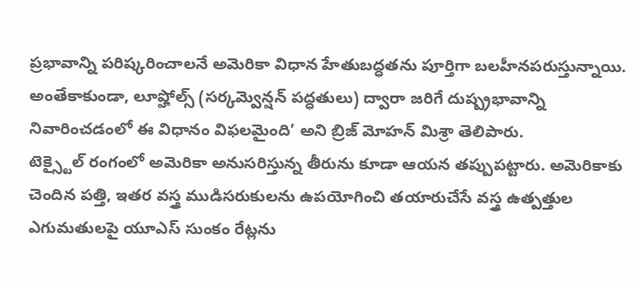ప్రభావాన్ని పరిష్కరించాలనే అమెరికా విధాన హేతుబద్ధతను పూర్తిగా బలహీనపరుస్తున్నాయి. అంతేకాకుండా, లూప్హోల్స్ (సర్కమ్వెన్షన్ పద్ధతులు) ద్వారా జరిగే దుష్ప్రభావాన్ని నివారించడంలో ఈ విధానం విఫలమైంది’ అని బ్రిజ్ మోహన్ మిశ్రా తెలిపారు.
టెక్స్టైల్ రంగంలో అమెరికా అనుసరిస్తున్న తీరును కూడా ఆయన తప్పుపట్టారు. అమెరికాకు చెందిన పత్తి, ఇతర వస్త్ర ముడిసరుకులను ఉపయోగించి తయారుచేసే వస్త్ర ఉత్పత్తుల ఎగుమతులపై యూఎస్ సుంకం రేట్లను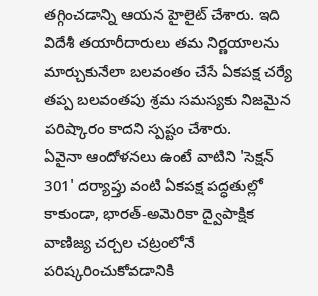తగ్గించడాన్ని ఆయన హైలైట్ చేశారు. ఇది విదేశీ తయారీదారులు తమ నిర్ణయాలను మార్చుకునేలా బలవంతం చేసే ఏకపక్ష చర్యే తప్ప బలవంతపు శ్రమ సమస్యకు నిజమైన పరిష్కారం కాదని స్పష్టం చేశారు.
ఏవైనా ఆందోళనలు ఉంటే వాటిని 'సెక్షన్ 301' దర్యాప్తు వంటి ఏకపక్ష పద్ధతుల్లో కాకుండా, భారత్-అమెరికా ద్వైపాక్షిక వాణిజ్య చర్చల చట్రంలోనే పరిష్కరించుకోవడానికి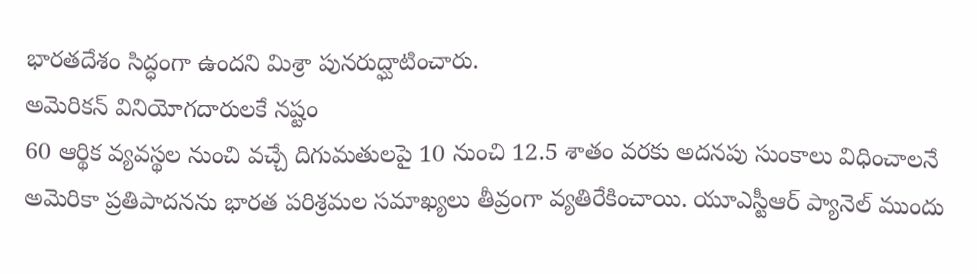భారతదేశం సిద్ధంగా ఉందని మిశ్రా పునరుద్ఘాటించారు.
అమెరికన్ వినియోగదారులకే నష్టం
60 ఆర్థిక వ్యవస్థల నుంచి వచ్చే దిగుమతులపై 10 నుంచి 12.5 శాతం వరకు అదనపు సుంకాలు విధించాలనే అమెరికా ప్రతిపాదనను భారత పరిశ్రమల సమాఖ్యలు తీవ్రంగా వ్యతిరేకించాయి. యూఎస్టీఆర్ ప్యానెల్ ముందు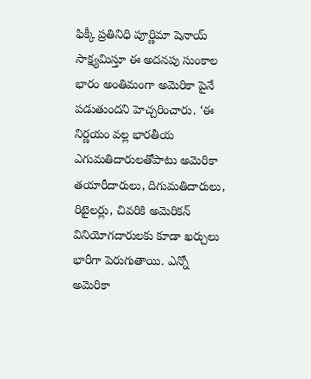ఫిక్కీ ప్రతినిధి పూర్ణిమా షెనాయ్ సాక్ష్యమిస్తూ ఈ అదనపు సుంకాల భారం అంతిమంగా అమెరికా పైనే పడుతుందని హెచ్చరించారు. ‘ఈ నిర్ణయం వల్ల భారతీయ ఎగుమతిదారులతోపాటు అమెరికా తయారీదారులు, దిగుమతిదారులు, రిటైలర్లు, చివరికి అమెరికన్ వినియోగదారులకు కూడా ఖర్చులు భారీగా పెరుగుతాయి. ఎన్నో అమెరికా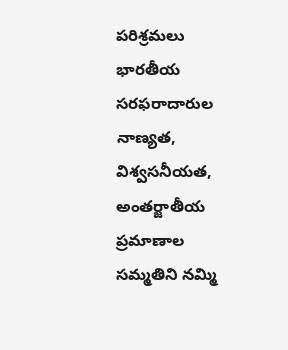పరిశ్రమలు భారతీయ సరఫరాదారుల నాణ్యత, విశ్వసనీయత, అంతర్జాతీయ ప్రమాణాల సమ్మతిని నమ్మి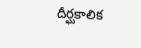దీర్ఘకాలిక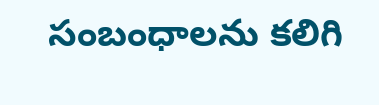సంబంధాలను కలిగి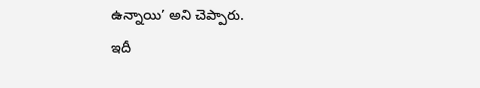ఉన్నాయి’ అని చెప్పారు.
ఇదీ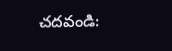చదవండి: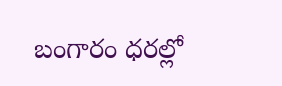బంగారం ధరల్లో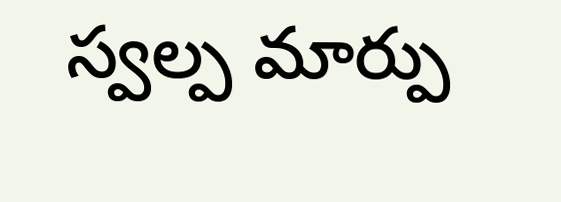స్వల్ప మార్పు